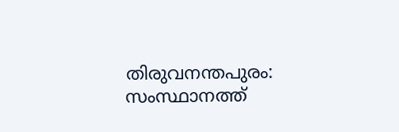തിരുവനന്തപുരം: സംസ്ഥാനത്ത്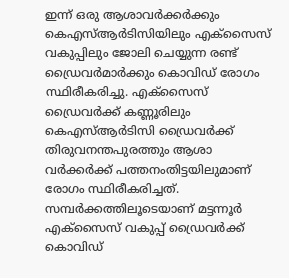ഇന്ന് ഒരു ആശാവർക്കർക്കും കെഎസ്ആർടിസിയിലും എക്സൈസ് വകുപ്പിലും ജോലി ചെയ്യുന്ന രണ്ട് ഡ്രൈവർമാർക്കും കൊവിഡ് രോഗം സ്ഥിരീകരിച്ചു. എക്സൈസ് ഡ്രൈവർക്ക് കണ്ണൂരിലും കെഎസ്ആർടിസി ഡ്രൈവർക്ക് തിരുവനന്തപുരത്തും ആശാ വർക്കർക്ക് പത്തനംതിട്ടയിലുമാണ് രോഗം സ്ഥിരീകരിച്ചത്.
സമ്പർക്കത്തിലൂടെയാണ് മട്ടന്നൂർ എക്സൈസ് വകുപ്പ് ഡ്രൈവർക്ക് കൊവിഡ്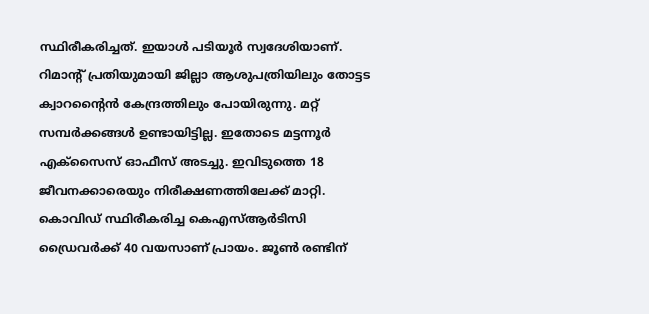സ്ഥിരീകരിച്ചത്. ഇയാൾ പടിയൂർ സ്വദേശിയാണ്. റിമാന്റ് പ്രതിയുമായി ജില്ലാ ആശുപത്രിയിലും തോട്ടട ക്വാറന്റൈൻ കേന്ദ്രത്തിലും പോയിരുന്നു. മറ്റ് സമ്പർക്കങ്ങൾ ഉണ്ടായിട്ടില്ല. ഇതോടെ മട്ടന്നൂർ എക്സൈസ് ഓഫീസ് അടച്ചു. ഇവിടുത്തെ 18 ജീവനക്കാരെയും നിരീക്ഷണത്തിലേക്ക് മാറ്റി.
കൊവിഡ് സ്ഥിരീകരിച്ച കെഎസ്ആർടിസി ഡ്രൈവർക്ക് 40 വയസാണ് പ്രായം. ജൂൺ രണ്ടിന്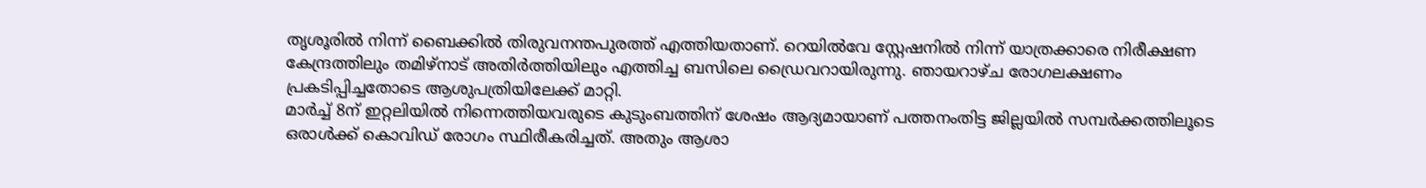തൃശൂരിൽ നിന്ന് ബൈക്കിൽ തിരുവനന്തപുരത്ത് എത്തിയതാണ്. റെയിൽവേ സ്റ്റേഷനിൽ നിന്ന് യാത്രക്കാരെ നിരീക്ഷണ കേന്ദ്രത്തിലും തമിഴ്നാട് അതിർത്തിയിലും എത്തിച്ച ബസിലെ ഡ്രൈവറായിരുന്നു. ഞായറാഴ്ച രോഗലക്ഷണം പ്രകടിപ്പിച്ചതോടെ ആശുപത്രിയിലേക്ക് മാറ്റി.
മാർച്ച് 8ന് ഇറ്റലിയിൽ നിന്നെത്തിയവരുടെ കുടുംബത്തിന് ശേഷം ആദ്യമായാണ് പത്തനംതിട്ട ജില്ലയിൽ സമ്പർക്കത്തിലൂടെ ഒരാൾക്ക് കൊവിഡ് രോഗം സ്ഥിരീകരിച്ചത്. അതും ആശാ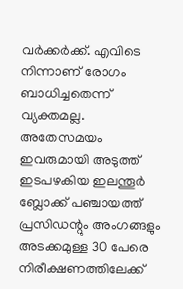വർക്കർക്ക്. എവിടെ നിന്നാണ് രോഗം ബാധിച്ചതെന്ന് വ്യക്തമല്ല. അതേസമയം ഇവരുമായി അടുത്ത് ഇടപഴകിയ ഇലന്തൂർ ബ്ലോക്ക് പഞ്ചായത്ത് പ്രസിഡന്റും അംഗങ്ങളും അടക്കമുള്ള 30 പേരെ നിരീക്ഷണത്തിലേക്ക്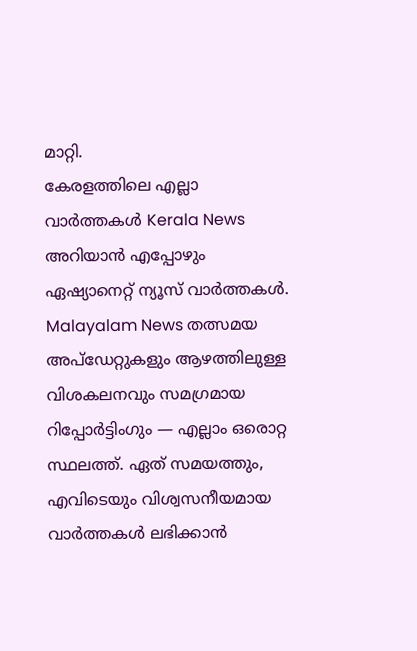മാറ്റി.
കേരളത്തിലെ എല്ലാ വാർത്തകൾ Kerala News അറിയാൻ എപ്പോഴും ഏഷ്യാനെറ്റ് ന്യൂസ് വാർത്തകൾ. Malayalam News തത്സമയ അപ്ഡേറ്റുകളും ആഴത്തിലുള്ള വിശകലനവും സമഗ്രമായ റിപ്പോർട്ടിംഗും — എല്ലാം ഒരൊറ്റ സ്ഥലത്ത്. ഏത് സമയത്തും, എവിടെയും വിശ്വസനീയമായ വാർത്തകൾ ലഭിക്കാൻ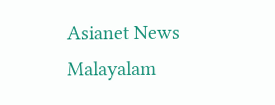Asianet News Malayalam